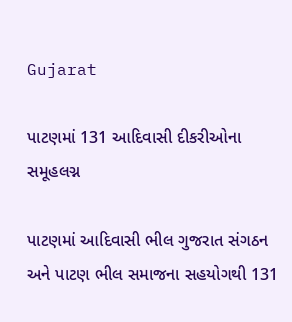Gujarat

પાટણમાં 131 આદિવાસી દીકરીઓના સમૂહલગ્ન

પાટણમાં આદિવાસી ભીલ ગુજરાત સંગઠન અને પાટણ ભીલ સમાજના સહયોગથી 131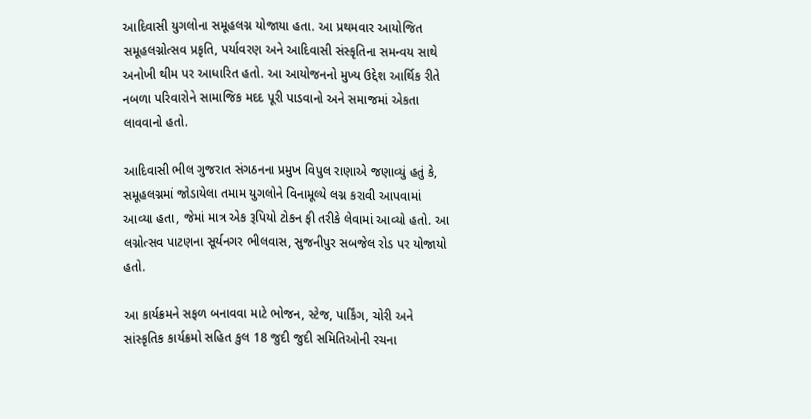આદિવાસી યુગલોના સમૂહલગ્ન યોજાયા હતા. આ પ્રથમવાર આયોજિત સમૂહલગ્નોત્સવ પ્રકૃતિ, પર્યાવરણ અને આદિવાસી સંસ્કૃતિના સમન્વય સાથે અનોખી થીમ પર આધારિત હતો. આ આયોજનનો મુખ્ય ઉદ્દેશ આર્થિક રીતે નબળા પરિવારોને સામાજિક મદદ પૂરી પાડવાનો અને સમાજમાં એકતા લાવવાનો હતો.

આદિવાસી ભીલ ગુજરાત સંગઠનના પ્રમુખ વિપુલ રાણાએ જણાવ્યું હતું કે, સમૂહલગ્નમાં જોડાયેલા તમામ યુગલોને વિનામૂલ્યે લગ્ન કરાવી આપવામાં આવ્યા હતા, જેમાં માત્ર એક રૂપિયો ટોકન ફી તરીકે લેવામાં આવ્યો હતો. આ લગ્નોત્સવ પાટણના સૂર્યનગર ભીલવાસ, સુજનીપુર સબજેલ રોડ પર યોજાયો હતો.

આ કાર્યક્રમને સફળ બનાવવા માટે ભોજન, સ્ટેજ, પાર્કિંગ, ચોરી અને સાંસ્કૃતિક કાર્યક્રમો સહિત કુલ 18 જુદી જુદી સમિતિઓની રચના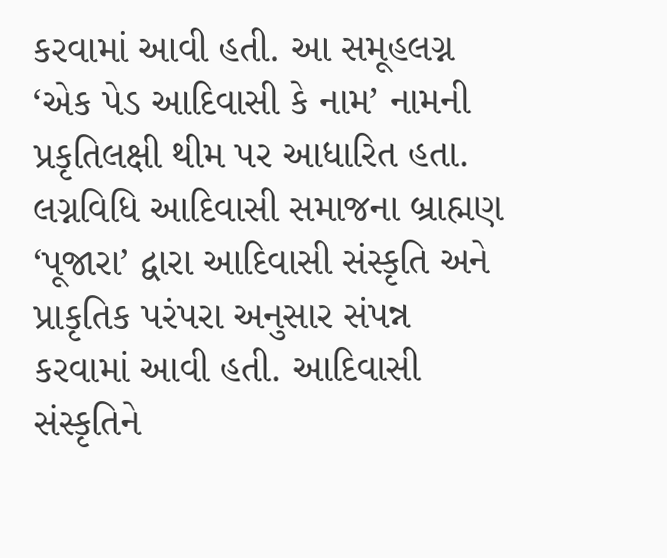કરવામાં આવી હતી. આ સમૂહલગ્ન ‘એક પેડ આદિવાસી કે નામ’ નામની પ્રકૃતિલક્ષી થીમ પર આધારિત હતા. લગ્નવિધિ આદિવાસી સમાજના બ્રાહ્મણ ‘પૂજારા’ દ્વારા આદિવાસી સંસ્કૃતિ અને પ્રાકૃતિક પરંપરા અનુસાર સંપન્ન કરવામાં આવી હતી. આદિવાસી સંસ્કૃતિને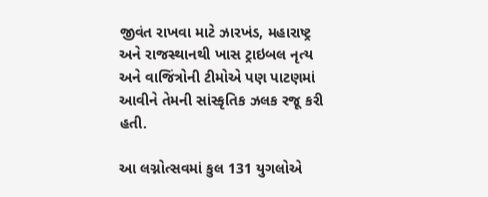જીવંત રાખવા માટે ઝારખંડ, મહારાષ્ટ્ર અને રાજસ્થાનથી ખાસ ટ્રાઇબલ નૃત્ય અને વાજિંત્રોની ટીમોએ પણ પાટણમાં આવીને તેમની સાંસ્કૃતિક ઝલક રજૂ કરી હતી.

આ લગ્નોત્સવમાં કુલ 131 યુગલોએ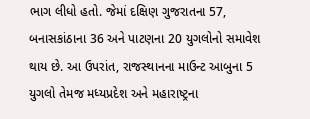ભાગ લીધો હતો. જેમાં દક્ષિણ ગુજરાતના 57, બનાસકાંઠાના 36 અને પાટણના 20 યુગલોનો સમાવેશ થાય છે. આ ઉપરાંત, રાજસ્થાનના માઉન્ટ આબુના 5 યુગલો તેમજ મધ્યપ્રદેશ અને મહારાષ્ટ્રના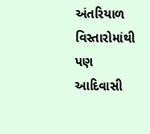અંતરિયાળ વિસ્તારોમાંથી પણ આદિવાસી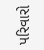પરિવારો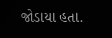જોડાયા હતા.